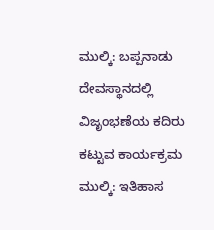ಮುಲ್ಕಿ: ಬಪ್ಪನಾಡು ದೇವಸ್ಥಾನದಲ್ಲಿ ವಿಜೃಂಭಣೆಯ ಕದಿರು ಕಟ್ಟುವ ಕಾರ್ಯಕ್ರಮ
ಮುಲ್ಕಿ: ಇತಿಹಾಸ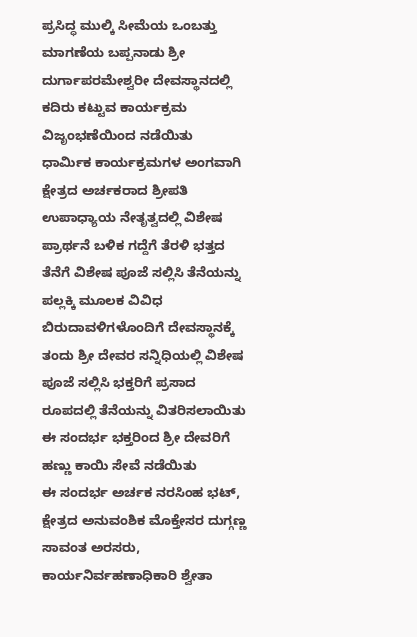ಪ್ರಸಿದ್ಧ ಮುಲ್ಕಿ ಸೀಮೆಯ ಒಂಬತ್ತು ಮಾಗಣೆಯ ಬಪ್ಪನಾಡು ಶ್ರೀ ದುರ್ಗಾಪರಮೇಶ್ವರೀ ದೇವಸ್ಥಾನದಲ್ಲಿ ಕದಿರು ಕಟ್ಟುವ ಕಾರ್ಯಕ್ರಮ ವಿಜೃಂಭಣೆಯಿಂದ ನಡೆಯಿತು
ಧಾರ್ಮಿಕ ಕಾರ್ಯಕ್ರಮಗಳ ಅಂಗವಾಗಿ ಕ್ಷೇತ್ರದ ಅರ್ಚಕರಾದ ಶ್ರೀಪತಿ ಉಪಾಧ್ಯಾಯ ನೇತೃತ್ವದಲ್ಲಿ ವಿಶೇಷ ಪ್ರಾರ್ಥನೆ ಬಳಿಕ ಗದ್ದೆಗೆ ತೆರಳಿ ಭತ್ತದ ತೆನೆಗೆ ವಿಶೇಷ ಪೂಜೆ ಸಲ್ಲಿಸಿ ತೆನೆಯನ್ನು ಪಲ್ಲಕ್ಕಿ ಮೂಲಕ ವಿವಿಧ ಬಿರುದಾವಳಿಗಳೊಂದಿಗೆ ದೇವಸ್ಥಾನಕ್ಕೆ ತಂದು ಶ್ರೀ ದೇವರ ಸನ್ನಿಧಿಯಲ್ಲಿ ವಿಶೇಷ ಪೂಜೆ ಸಲ್ಲಿಸಿ ಭಕ್ತರಿಗೆ ಪ್ರಸಾದ ರೂಪದಲ್ಲಿ ತೆನೆಯನ್ನು ವಿತರಿಸಲಾಯಿತು
ಈ ಸಂದರ್ಭ ಭಕ್ತರಿಂದ ಶ್ರೀ ದೇವರಿಗೆ ಹಣ್ಣು ಕಾಯಿ ಸೇವೆ ನಡೆಯಿತು
ಈ ಸಂದರ್ಭ ಅರ್ಚಕ ನರಸಿಂಹ ಭಟ್, ಕ್ಷೇತ್ರದ ಅನುವಂಶಿಕ ಮೊಕ್ತೇಸರ ದುಗ್ಗಣ್ಣ ಸಾವಂತ ಅರಸರು, ಕಾರ್ಯನಿರ್ವಹಣಾಧಿಕಾರಿ ಶ್ವೇತಾ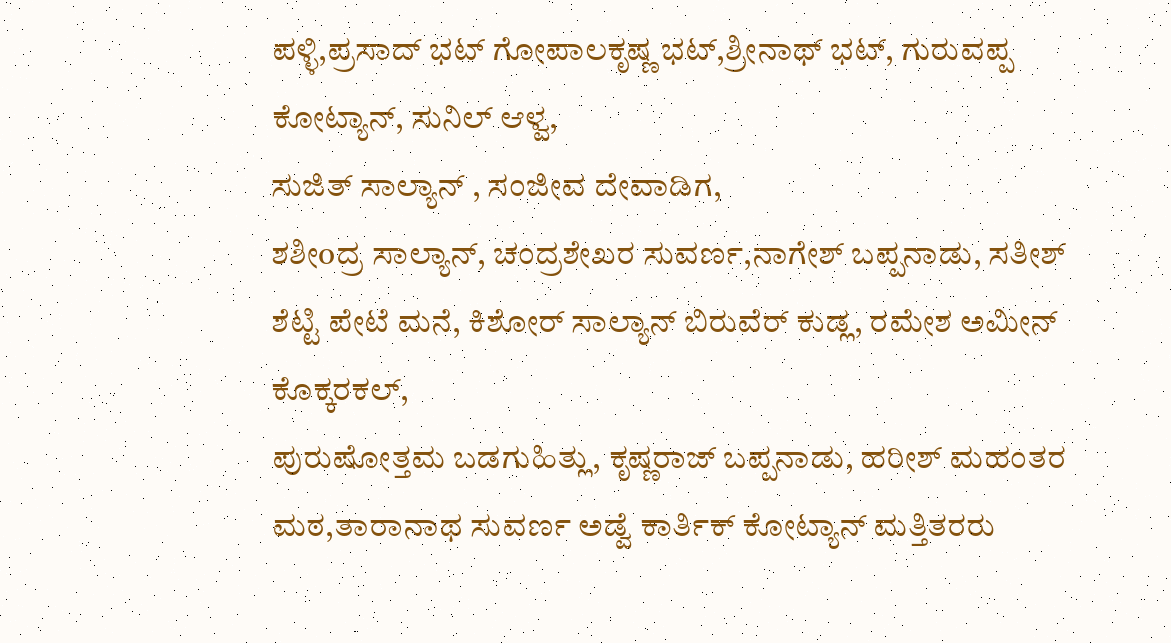ಪಳ್ಳಿ,ಪ್ರಸಾದ್ ಭಟ್ ಗೋಪಾಲಕೃಷ್ಣ ಭಟ್,ಶ್ರೀನಾಥ್ ಭಟ್, ಗುರುವಪ್ಪ ಕೋಟ್ಯಾನ್, ಸುನಿಲ್ ಆಳ್ವ,
ಸುಜಿತ್ ಸಾಲ್ಯಾನ್ , ಸಂಜೀವ ದೇವಾಡಿಗ,
ಶಶೀoದ್ರ ಸಾಲ್ಯಾನ್, ಚಂದ್ರಶೇಖರ ಸುವರ್ಣ,ನಾಗೇಶ್ ಬಪ್ಪನಾಡು, ಸತೀಶ್ ಶೆಟ್ಟಿ ಪೇಟೆ ಮನೆ, ಕಿಶೋರ್ ಸಾಲ್ಯಾನ್ ಬಿರುವೆರ್ ಕುಡ್ಲ, ರಮೇಶ ಅಮೀನ್ ಕೊಕ್ಕರಕಲ್,
ಪುರುಷೋತ್ತಮ ಬಡಗುಹಿತ್ಲು, ಕೃಷ್ಣರಾಜ್ ಬಪ್ಪನಾಡು, ಹರೀಶ್ ಮಹಂತರ ಮಠ,ತಾರಾನಾಥ ಸುವರ್ಣ ಅಡ್ವೆ ಕಾರ್ತಿಕ್ ಕೋಟ್ಯಾನ್ ಮತ್ತಿತರರು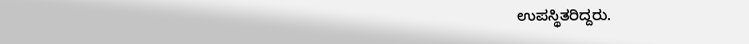ಉಪಸ್ಥಿತರಿದ್ದರು.